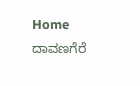Home ದಾವಣಗೆರೆ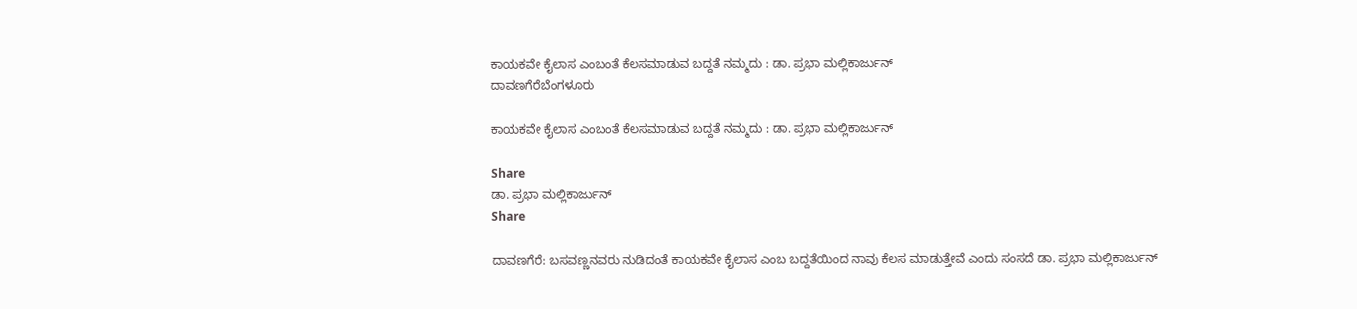ಕಾಯಕವೇ ಕೈಲಾಸ ಎಂಬಂತೆ ಕೆಲಸಮಾಡುವ ಬದ್ದತೆ ನಮ್ಮದು : ಡಾ. ಪ್ರಭಾ ಮಲ್ಲಿಕಾರ್ಜುನ್
ದಾವಣಗೆರೆಬೆಂಗಳೂರು

ಕಾಯಕವೇ ಕೈಲಾಸ ಎಂಬಂತೆ ಕೆಲಸಮಾಡುವ ಬದ್ದತೆ ನಮ್ಮದು : ಡಾ. ಪ್ರಭಾ ಮಲ್ಲಿಕಾರ್ಜುನ್

Share
ಡಾ. ಪ್ರಭಾ ಮಲ್ಲಿಕಾರ್ಜುನ್
Share

ದಾವಣಗೆರೆ: ಬಸವಣ್ಣನವರು ನುಡಿದಂತೆ ಕಾಯಕವೇ ಕೈಲಾಸ ಎಂಬ ಬದ್ದತೆಯಿಂದ ನಾವು ಕೆಲಸ ಮಾಡುತ್ತೇವೆ ಎಂದು ಸಂಸದೆ ಡಾ. ಪ್ರಭಾ ಮಲ್ಲಿಕಾರ್ಜುನ್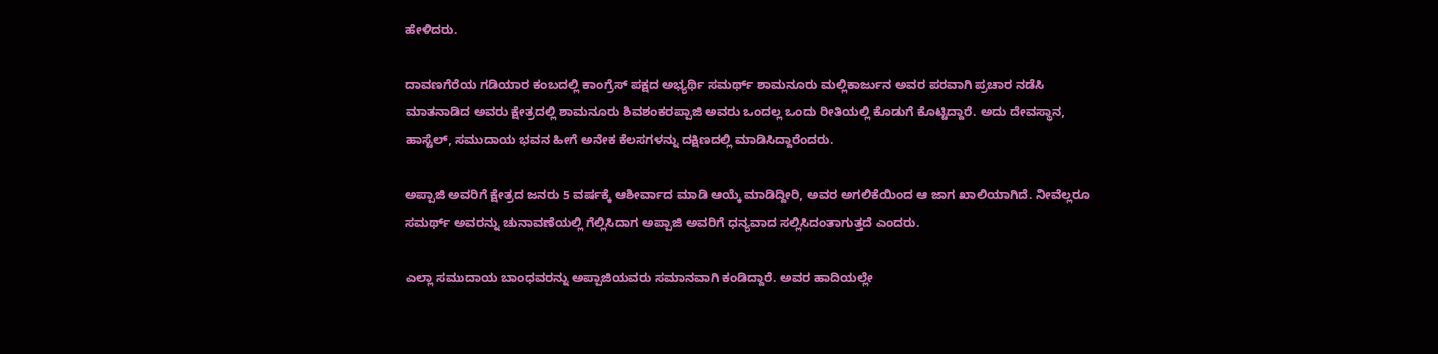ಹೇಳಿದರು.

ದಾವಣಗೆರೆಯ ಗಡಿಯಾರ ಕಂಬದಲ್ಲಿ ಕಾಂಗ್ರೆಸ್ ಪಕ್ಷದ ಅಭ್ಯರ್ಥಿ ಸಮರ್ಥ್ ಶಾಮನೂರು ಮಲ್ಲಿಕಾರ್ಜುನ ಅವರ ಪರವಾಗಿ ಪ್ರಚಾರ ನಡೆಸಿ ಮಾತನಾಡಿದ ಅವರು ಕ್ಷೇತ್ರದಲ್ಲಿ ಶಾಮನೂರು ಶಿವಶಂಕರಪ್ಪಾಜಿ ಅವರು ಒಂದಲ್ಲ ಒಂದು ರೀತಿಯಲ್ಲಿ ಕೊಡುಗೆ ಕೊಟ್ಟಿದ್ದಾರೆ. ಅದು ದೇವಸ್ಥಾನ, ಹಾಸ್ಟೆಲ್, ಸಮುದಾಯ ಭವನ ಹೀಗೆ ಅನೇಕ ಕೆಲಸಗಳನ್ನು ದಕ್ಷಿಣದಲ್ಲಿ ಮಾಡಿಸಿದ್ದಾರೆಂದರು.

ಅಪ್ಪಾಜಿ ಅವರಿಗೆ ಕ್ಷೇತ್ರದ ಜನರು 5 ವರ್ಷಕ್ಕೆ ಆಶೀರ್ವಾದ ಮಾಡಿ ಆಯ್ಕೆ ಮಾಡಿದ್ದೀರಿ, ಅವರ ಅಗಲಿಕೆಯಿಂದ ಆ ಜಾಗ ಖಾಲಿಯಾಗಿದೆ. ನೀವೆಲ್ಲರೂ ಸಮರ್ಥ್ ಅವರನ್ನು ಚುನಾವಣೆಯಲ್ಲಿ ಗೆಲ್ಲಿಸಿದಾಗ ಅಪ್ಪಾಜಿ ಅವರಿಗೆ ಧನ್ಯವಾದ ಸಲ್ಲಿಸಿದಂತಾಗುತ್ತದೆ ಎಂದರು.

ಎಲ್ಲಾ ಸಮುದಾಯ ಬಾಂಧವರನ್ನು ಅಪ್ಪಾಜಿಯವರು ಸಮಾನವಾಗಿ ಕಂಡಿದ್ದಾರೆ. ಅವರ ಹಾದಿಯಲ್ಲೇ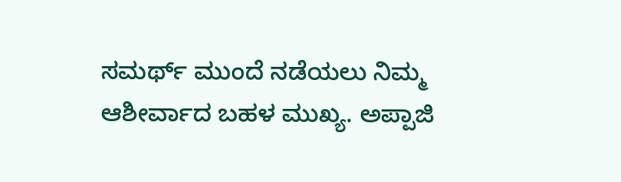ಸಮರ್ಥ್ ಮುಂದೆ ನಡೆಯಲು ನಿಮ್ಮ ಆಶೀರ್ವಾದ ಬಹಳ ಮುಖ್ಯ. ಅಪ್ಪಾಜಿ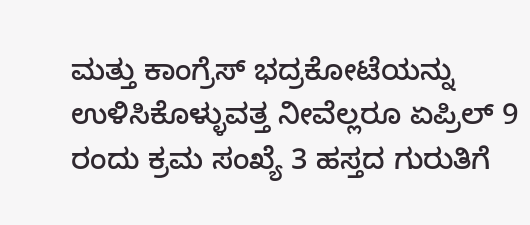ಮತ್ತು ಕಾಂಗ್ರೆಸ್ ಭದ್ರಕೋಟೆಯನ್ನು ಉಳಿಸಿಕೊಳ್ಳುವತ್ತ ನೀವೆಲ್ಲರೂ ಏಪ್ರಿಲ್ 9 ರಂದು ಕ್ರಮ ಸಂಖ್ಯೆ 3 ಹಸ್ತದ ಗುರುತಿಗೆ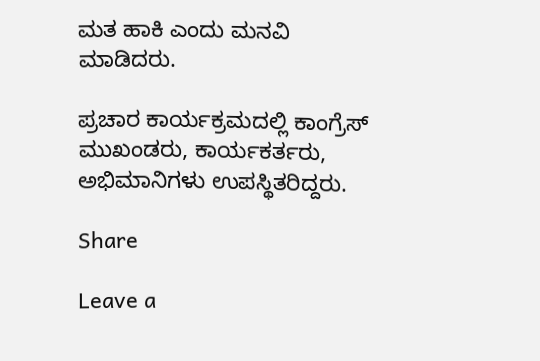ಮತ ಹಾಕಿ ಎಂದು ಮನವಿ ಮಾಡಿದರು.

ಪ್ರಚಾರ ಕಾರ್ಯಕ್ರಮದಲ್ಲಿ ಕಾಂಗ್ರೆಸ್ ಮುಖಂಡರು, ಕಾರ್ಯಕರ್ತರು, ಅಭಿಮಾನಿಗಳು ಉಪಸ್ಥಿತರಿದ್ದರು.

Share

Leave a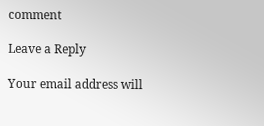comment

Leave a Reply

Your email address will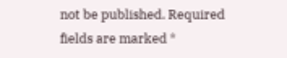not be published. Required fields are marked *